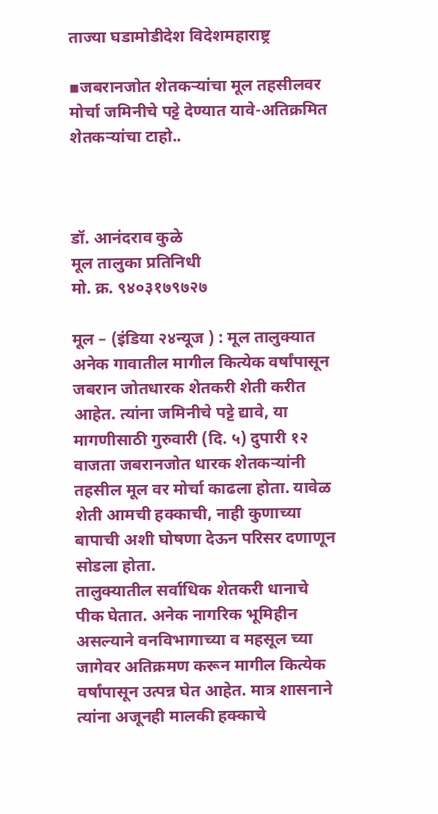ताज्या घडामोडीदेश विदेशमहाराष्ट्र

▪जबरानजोत शेतकऱ्यांचा मूल तहसीलवर मोर्चा जमिनीचे पट्टे देण्यात यावे-अतिक्रमित शेतकऱ्यांचा टाहो..



डॉ. आनंदराव कुळे
मूल तालुका प्रतिनिधी
मो. क्र. ९४०३१७९७२७

मूल – (इंडिया २४न्यूज ) : मूल तालुक्यात अनेक गावातील मागील कित्येक वर्षांपासून जबरान जोतधारक शेतकरी शेती करीत आहेत. त्यांना जमिनीचे पट्टे द्यावे, या मागणीसाठी गुरुवारी (दि. ५) दुपारी १२ वाजता जबरानजोत धारक शेतकऱ्यांनी तहसील मूल वर मोर्चा काढला होता. यावेळ शेती आमची हक्काची, नाही कुणाच्या बापाची अशी घोषणा देऊन परिसर दणाणून सोडला होता.
तालुक्यातील सर्वाधिक शेतकरी धानाचे पीक घेतात. अनेक नागरिक भूमिहीन असल्याने वनविभागाच्या व महसूल च्या जागेवर अतिक्रमण करून मागील कित्येक वर्षांपासून उत्पन्न घेत आहेत. मात्र शासनाने त्यांना अजूनही मालकी हक्काचे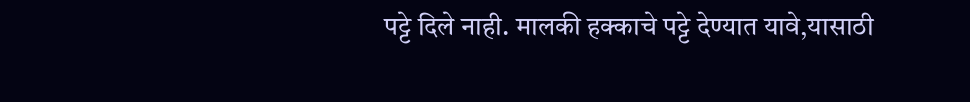पट्टे दिले नाही. मालकी हक्काचे पट्टे देण्यात यावे,यासाठी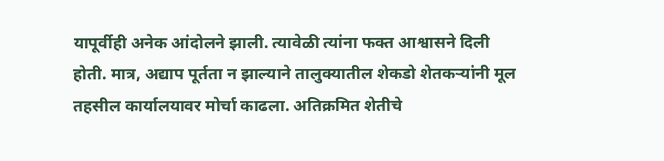यापूर्वीही अनेक आंदोलने झाली. त्यावेळी त्यांना फक्त आश्वासने दिली होती. मात्र, अद्याप पूर्तता न झाल्याने तालुक्यातील शेकडो शेतकऱ्यांनी मूल तहसील कार्यालयावर मोर्चा काढला. अतिक्रमित शेतीचे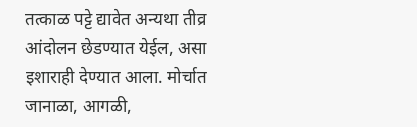तत्काळ पट्टे द्यावेत अन्यथा तीव्र आंदोलन छेडण्यात येईल, असा इशाराही देण्यात आला. मोर्चात जानाळा, आगळी,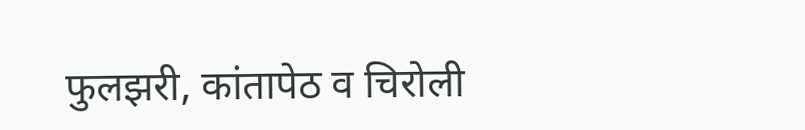फुलझरी, कांतापेठ व चिरोली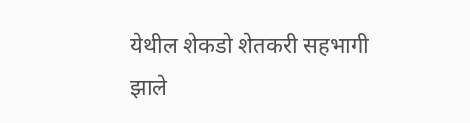येथील शेकडो शेतकरी सहभागी झाले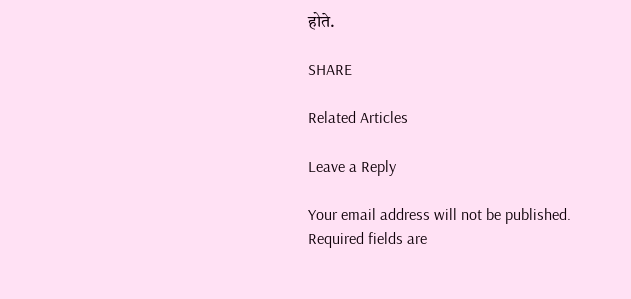होते.

SHARE

Related Articles

Leave a Reply

Your email address will not be published. Required fields are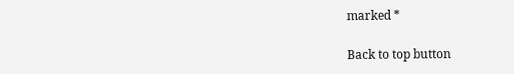marked *

Back to top button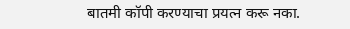बातमी कॉपी करण्याचा प्रयत्न करू नका.